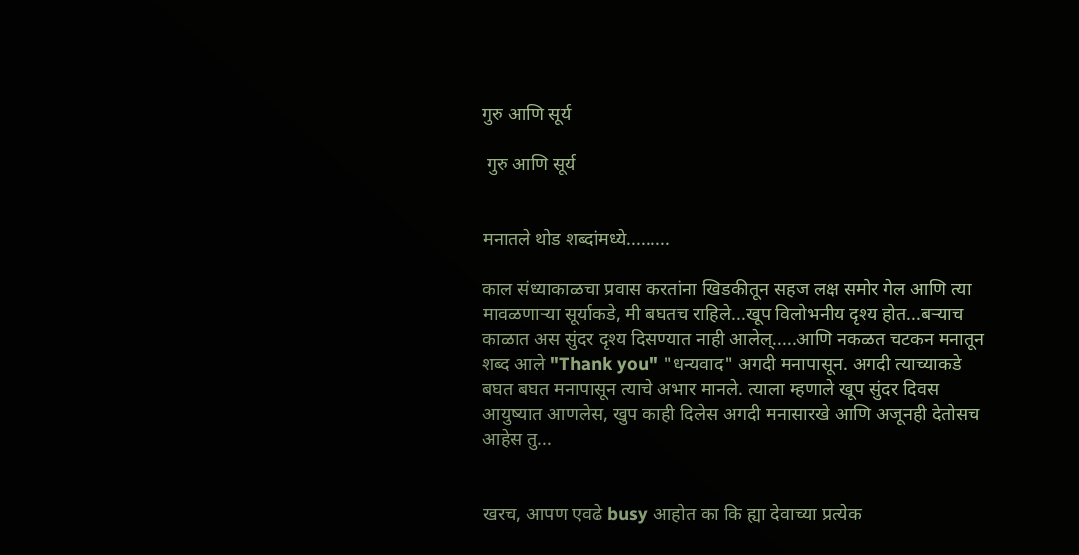गुरु आणि सूर्य

 गुरु आणि सूर्य


मनातले थोड शब्दांमध्ये.........

काल संध्याकाळचा प्रवास करतांना खिडकीतून सहज लक्ष समोर गेल आणि त्या मावळणाऱ्या सूर्याकडे, मी बघतच राहिले...खूप विलोभनीय दृश्य होत...बऱ्याच काळात अस सुंदर दृश्य दिसण्यात नाही आलेल्.....आणि नकळत चटकन मनातून शब्द आले "Thank you" "धन्यवाद" अगदी मनापासून. अगदी त्याच्याकडे बघत बघत मनापासून त्याचे अभार मानले. त्याला म्हणाले खूप सुंदर दिवस आयुष्यात आणलेस, खुप काही दिलेस अगदी मनासारखे आणि अजूनही देतोसच आहेस तु...


खरच, आपण एवढे busy आहोत का कि ह्या देवाच्या प्रत्येक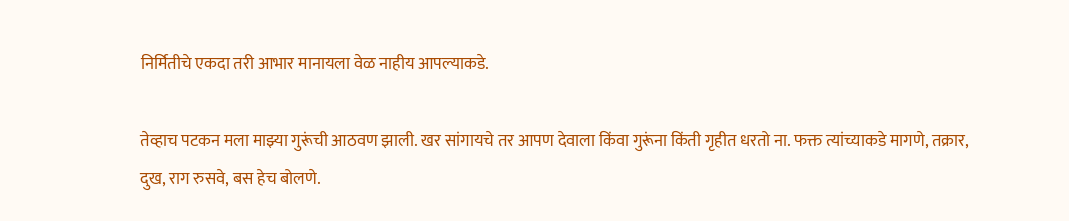निर्मितीचे एकदा तरी आभार मानायला वेळ नाहीय आपल्याकडे.

तेव्हाच पटकन मला माझ्या गुरूंची आठवण झाली. खर सांगायचे तर आपण देवाला किंवा गुरूंना किंती गृहीत धरतो ना. फक्त त्यांच्याकडे मागणे, तक्रार, दुख, राग रुसवे, बस हेच बोलणे.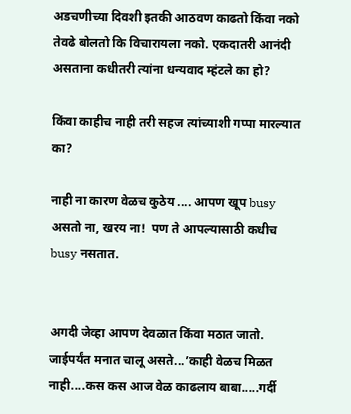अडचणीच्या दिवशी इतकी आठवण काढतो किंवा नको तेवढे बोलतो कि विचारायला नको. एकदातरी आनंदी असताना कधीतरी त्यांना धन्यवाद म्हंटले का हो?

किंवा काहीच नाही तरी सहज त्यांच्याशी गप्पा मारल्यात का?

नाही ना कारण वेळच कुठेय .... आपण खूप busy असतो ना, खरय ना!  पण ते आपल्यासाठी कधीच busy नसतात.


अगदी जेव्हा आपण देवळात किंवा मठात जातो. जाईपर्यंत मनात चालू असते...’काही वेळच मिळत नाही....कस कस आज वेळ काढलाय बाबा.....गर्दी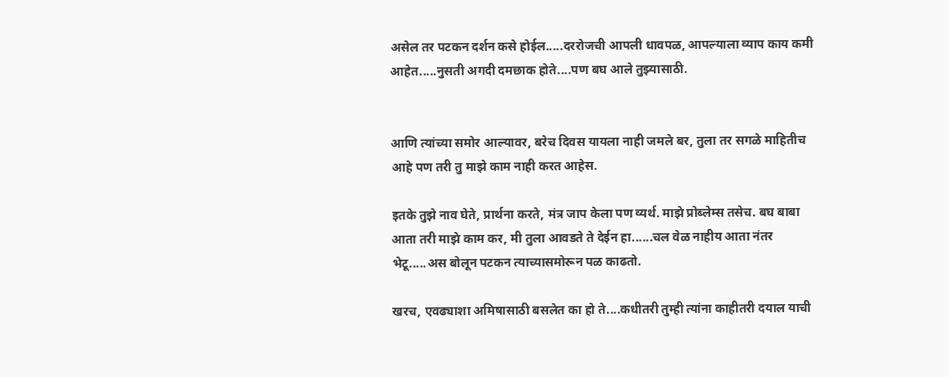असेल तर पटकन दर्शन कसे होईल.....दररोजची आपली धावपळ, आपल्याला व्याप काय कमी आहेत.....नुसती अगदी दमछाक होते....पण बघ आले तुझ्यासाठी.


आणि त्यांच्या समोर आल्यावर, बरेच दिवस यायला नाही जमले बर, तुला तर सगळे माहितीच आहे पण तरी तु माझे काम नाही करत आहेस.

इतके तुझे नाव घेते, प्रार्थना करते, मंत्र जाप केला पण व्यर्थ. माझे प्रोब्लेम्स तसेच. बघ बाबा आता तरी माझे काम कर, मी तुला आवडते ते देईन हा......चल वेळ नाहीय आता नंतर भेटू.....अस बोलून पटकन त्याच्यासमोरून पळ काढतो.

खरच, एवढ्याशा अमिषासाठी बसलेत का हो ते....कधीतरी तुम्ही त्यांना काहीतरी दयाल याची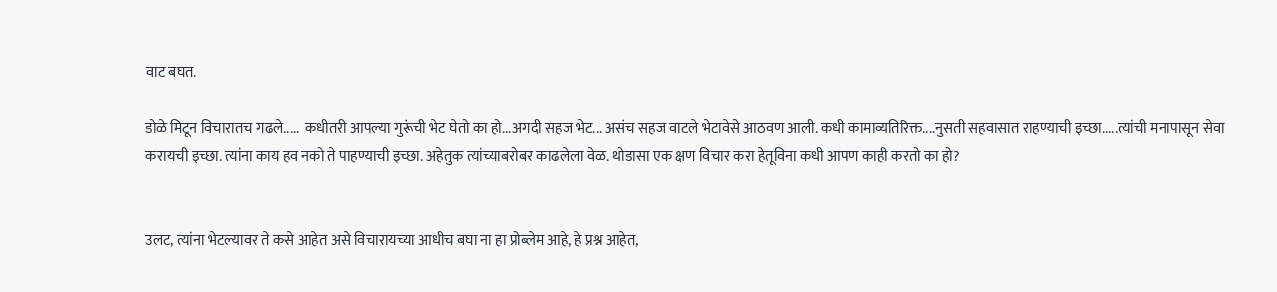वाट बघत.

डोळे मिटून विचारातच गढले.....  कधीतरी आपल्या गुरूंची भेट घेतो का हो...अगदी सहज भेट... असंच सहज वाटले भेटावेसे आठवण आली. कधी कामाव्यतिरिक्त....नुसती सहवासात राहण्याची इच्छा.....त्यांची मनापासून सेवा करायची इच्छा. त्यांना काय हव नको ते पाहण्याची इच्छा. अहेतुक त्यांच्याबरोबर काढलेला वेळ. थोडासा एक क्षण विचार करा हेतूविना कधी आपण काही करतो का हो?


उलट, त्यांना भेटल्यावर ते कसे आहेत असे विचारायच्या आधीच बघा ना हा प्रोब्लेम आहे, हे प्रश्न आहेत,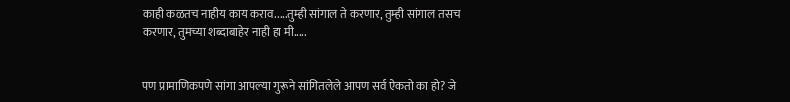काही कळतच नाहीय काय कराव.....तुम्ही सांगाल ते करणार, तुम्ही सांगाल तसच करणार, तुमच्या शब्दाबाहेर नाही हा मी.....


पण प्रामाणिकपणे सांगा आपल्या गुरूने सांगितलेले आपण सर्व ऐकतो का हो? जे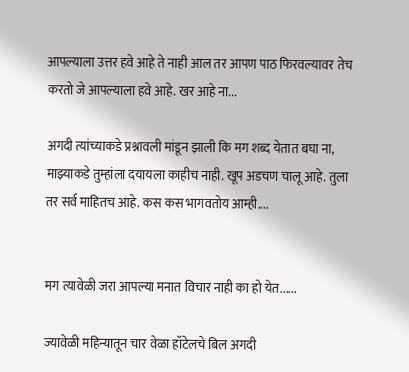आपल्याला उत्तर हवे आहे ते नाही आल तर आपण पाठ फिरवल्यावर तेच करतो जे आपल्याला हवे आहे. खर आहे ना...

अगदी त्यांच्याकडे प्रश्नावली मांडून झाली कि मग शब्द येतात बघा ना,  माझ्याकडे तुम्हांला दयायला काहीच नाही. खूप अडचण चालू आहे. तुला तर सर्व माहितच आहे. कस कस भागवतोय आम्ही....


मग त्यावेळी जरा आपल्या मनात विचार नाही का हो येत......

ज्यावेळी महिन्यातून चार वेळा हॉटेलचे बिल अगदी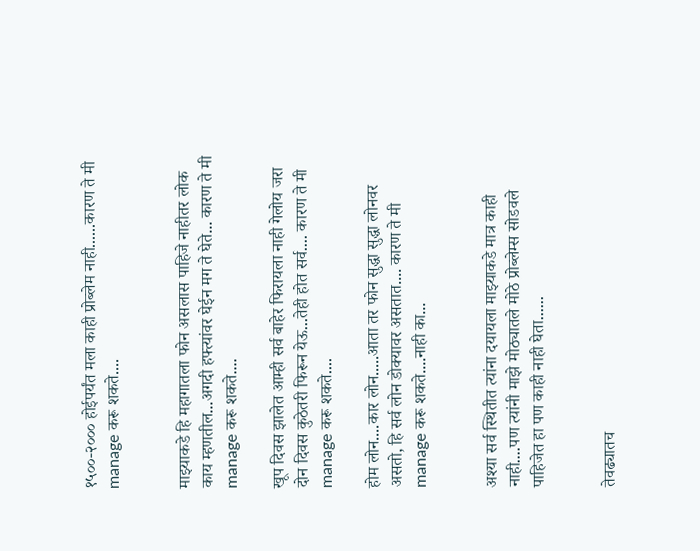१५००-२००० होईपर्यंत मला काही प्रोब्लेम नाही......कारण ते मी manage करू शकते....


माझ्याकडे हि महागातला फोन असलास पाहिजे नाहीतर लोक काय म्हणतील...अगदी हफ्त्यांवर घेईन मग ते घेते... कारण ते मी manage करू शकते....

खूप दिवस झालेत आम्ही सर्व बाहेर फिरायला नाही गेलोय जरा दोन दिवस कुठेतरी फिरून येऊ...तेही होत सर्व.... कारण ते मी manage करू शकते....

होम लोन....कार लोन.....आता तर फोन सुद्धा सुद्धा लोनवर असतो, हि सर्व लोन डोक्यावर असतात.... कारण ते मी manage करू शकते....नाही का...


अश्या सर्व स्थितीत त्यांना दयायला माझ्याकडे मात्र काही नाही....पण त्यांनी माझे मोठ्यातले मोठे प्रोब्लेम्स सोडवले पाहिजेत हा पण काही नाही घेता......


तेवढ्यातच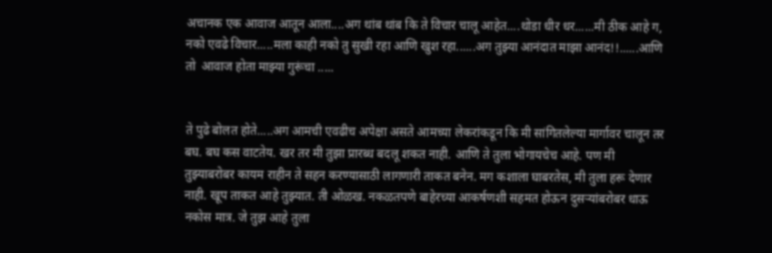अचानक एक आवाज आतून आला....अग थांब थांब कि ते विचार चालू आहेत....थोडा धीर धर......मी ठीक आहे ग, नको एवढे विचार.....मला काही नको तु सुखी रहा आणि खुश रहा......अग तुझ्या आनंदात माझा आनंद!!......आणि तो  आवाज होता माझ्या गुरूंचा .....


ते पुढे बोलत होते.....अग आमची एवढीच अपेक्षा असते आमच्या लेकरांकडून कि मी सांगितलेल्या मार्गावर चालून तर बघ. बघ कस वाटतेय. खर तर मी तुझा प्रारब्ध बदलू शकत नाही. आणि ते तुला भोगायचेच आहे. पण मी तुझ्याबरोबर कायम राहीन ते सहन करण्यासाठी लागणारी ताकत बनेन. मग कशाला घाबरतेस, मी तुला हरू देणार नाही. खूप ताकत आहे तुझ्यात. ती ओळख. नकळतपणे बाहेरच्या आकर्षणशी सहमत होऊन दुसऱ्यांबरोबर धाऊ नकोस मात्र. जे तुझ आहे तुला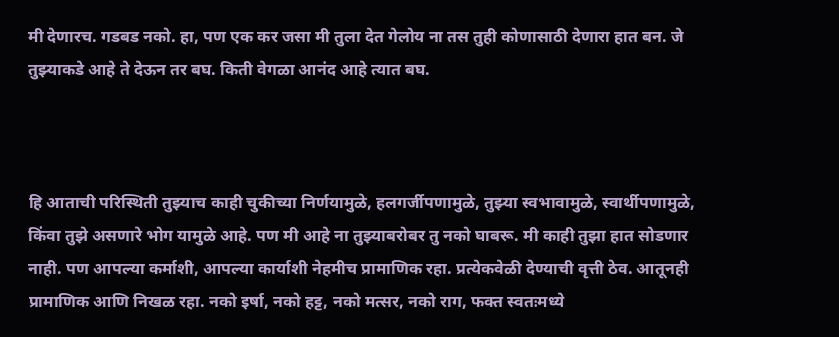मी देणारच. गडबड नको. हा, पण एक कर जसा मी तुला देत गेलोय ना तस तुही कोणासाठी देणारा हात बन. जे तुझ्याकडे आहे ते देऊन तर बघ. किती वेगळा आनंद आहे त्यात बघ.



हि आताची परिस्थिती तुझ्याच काही चुकीच्या निर्णयामुळे, हलगर्जीपणामुळे, तुझ्या स्वभावामुळे, स्वार्थीपणामुळे, किंवा तुझे असणारे भोग यामुळे आहे. पण मी आहे ना तुझ्याबरोबर तु नको घाबरू. मी काही तुझा हात सोडणार नाही. पण आपल्या कर्माशी, आपल्या कार्याशी नेहमीच प्रामाणिक रहा. प्रत्येकवेळी देण्याची वृत्ती ठेव. आतूनही प्रामाणिक आणि निखळ रहा. नको इर्षा, नको हट्ट, नको मत्सर, नको राग, फक्त स्वतःमध्ये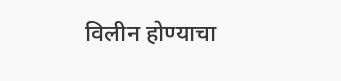विलीन होण्याचा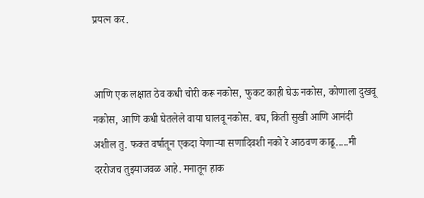प्रयत्न कर.


आणि एक लक्षात ठेव कधी चोरी करू नकोस, फुकट काही घेऊ नकोस, कोणाला दुखवू नकोस, आणि कधी घेतलेले वाया घालवू नकोस. बघ, किती सुखी आणि आनंदी अशील तु. फक्त वर्षातून एकदा येणाऱ्या सणादिवशी नको रे आठवण काढू.....मी दररोजच तुझ्याजवळ आहे. मनातून हाक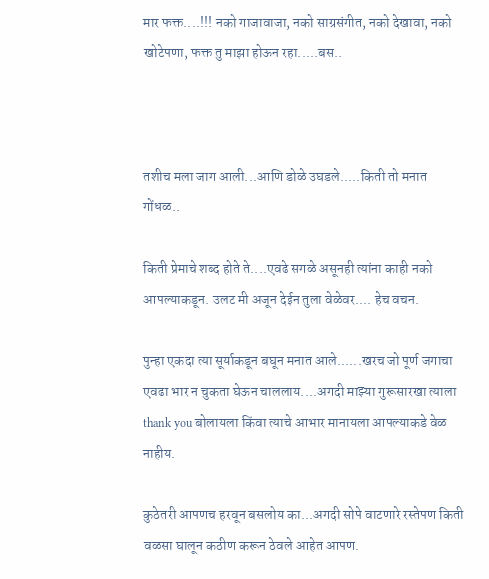मार फक्त....!!! नको गाजावाजा, नको साग्रसंगीत, नको देखावा, नको खोटेपणा, फक्त तु माझा होऊन रहा.....बस..



तशीच मला जाग आली...आणि डोळे उघडले.....किती तो मनात गोंधळ..

किती प्रेमाचे शब्द होते ते....एवढे सगळे असूनही त्यांना काही नको आपल्याकडून. उलट मी अजून देईन तुला वेळेवर.... हेच वचन.

पुन्हा एकदा त्या सूर्याकडून बघून मनात आले......खरच जो पूर्ण जगाचा एवढा भार न चुकता घेऊन चाललाय....अगदी माझ्या गुरूसारखा त्याला thank you बोलायला किंवा त्याचे आभार मानायला आपल्याकडे वेळ नाहीय.

कुठेतरी आपणच हरवून बसलोय का...अगदी सोपे वाटणारे रस्तेपण किती वळसा घालून कठीण करून ठेवले आहेत आपण.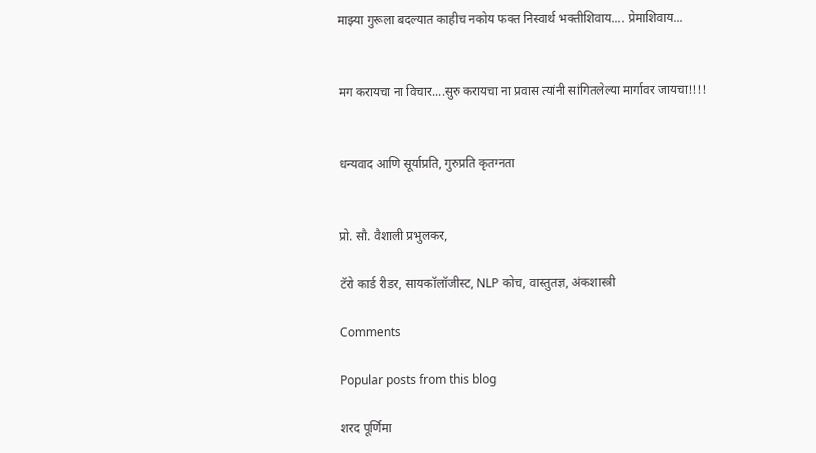माझ्या गुरूला बदल्यात काहीच नकोय फक्त निस्वार्थ भक्तीशिवाय.... प्रेमाशिवाय...


मग करायचा ना विचार....सुरु करायचा ना प्रवास त्यांनी सांगितलेल्या मार्गावर जायचा!!!!


धन्यवाद आणि सूर्याप्रति, गुरुप्रति कृतग्नता


प्रो. सौ. वैशाली प्रभुलकर,

टॅरो कार्ड रीडर, सायकॉलॉजीस्ट, NLP कोच, वास्तुतज्ञ, अंकशास्त्री

Comments

Popular posts from this blog

शरद पूर्णिमा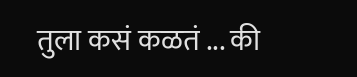तुला कसं कळतं ... की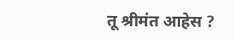तू श्रीमंत आहेस ?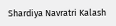Shardiya Navratri Kalash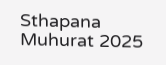Sthapana Muhurat 2025